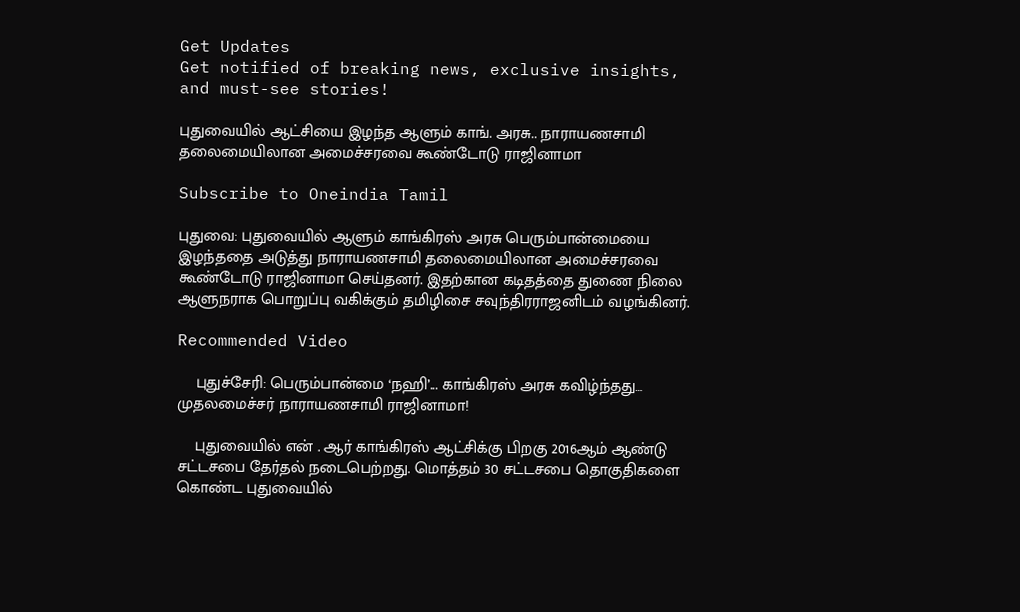Get Updates
Get notified of breaking news, exclusive insights, and must-see stories!

புதுவையில் ஆட்சியை இழந்த ஆளும் காங். அரசு.. நாராயணசாமி தலைமையிலான அமைச்சரவை கூண்டோடு ராஜினாமா

Subscribe to Oneindia Tamil

புதுவை: புதுவையில் ஆளும் காங்கிரஸ் அரசு பெரும்பான்மையை இழந்ததை அடுத்து நாராயணசாமி தலைமையிலான அமைச்சரவை கூண்டோடு ராஜினாமா செய்தனர். இதற்கான கடிதத்தை துணை நிலை ஆளுநராக பொறுப்பு வகிக்கும் தமிழிசை சவுந்திரராஜனிடம் வழங்கினர்.

Recommended Video

    புதுச்சேரி: பெரும்பான்மை ‘நஹி’... காங்கிரஸ் அரசு கவிழ்ந்தது… முதலமைச்சர் நாராயணசாமி ராஜினாமா!

    புதுவையில் என் . ஆர் காங்கிரஸ் ஆட்சிக்கு பிறகு 2016ஆம் ஆண்டு சட்டசபை தேர்தல் நடைபெற்றது. மொத்தம் 30 சட்டசபை தொகுதிகளை கொண்ட புதுவையில்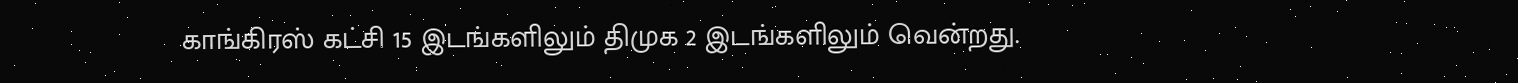காங்கிரஸ் கட்சி 15 இடங்களிலும் திமுக 2 இடங்களிலும் வென்றது.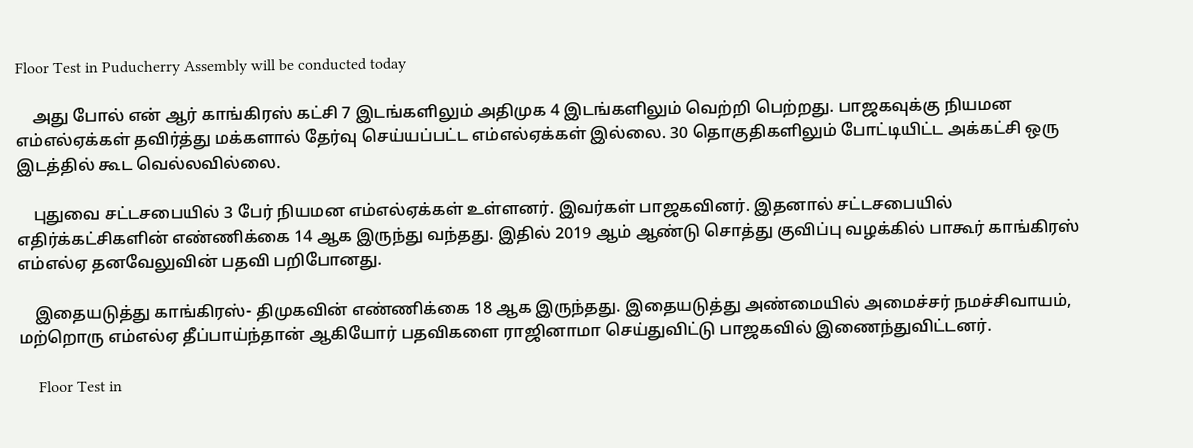Floor Test in Puducherry Assembly will be conducted today

    அது போல் என் ஆர் காங்கிரஸ் கட்சி 7 இடங்களிலும் அதிமுக 4 இடங்களிலும் வெற்றி பெற்றது. பாஜகவுக்கு நியமன எம்எல்ஏக்கள் தவிர்த்து மக்களால் தேர்வு செய்யப்பட்ட எம்எல்ஏக்கள் இல்லை. 30 தொகுதிகளிலும் போட்டியிட்ட அக்கட்சி ஒரு இடத்தில் கூட வெல்லவில்லை.

    புதுவை சட்டசபையில் 3 பேர் நியமன எம்எல்ஏக்கள் உள்ளனர். இவர்கள் பாஜகவினர். இதனால் சட்டசபையில் எதிர்க்கட்சிகளின் எண்ணிக்கை 14 ஆக இருந்து வந்தது. இதில் 2019 ஆம் ஆண்டு சொத்து குவிப்பு வழக்கில் பாகூர் காங்கிரஸ் எம்எல்ஏ தனவேலுவின் பதவி பறிபோனது.

    இதையடுத்து காங்கிரஸ்- திமுகவின் எண்ணிக்கை 18 ஆக இருந்தது. இதையடுத்து அண்மையில் அமைச்சர் நமச்சிவாயம், மற்றொரு எம்எல்ஏ தீப்பாய்ந்தான் ஆகியோர் பதவிகளை ராஜினாமா செய்துவிட்டு பாஜகவில் இணைந்துவிட்டனர்.

     Floor Test in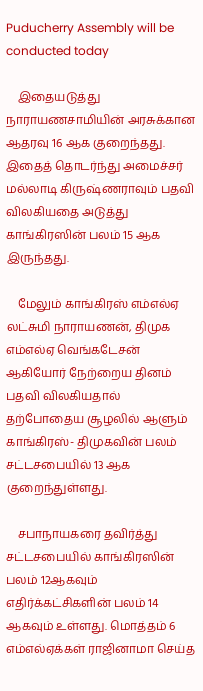Puducherry Assembly will be conducted today

    இதையடுத்து நாராயணசாமியின் அரசுக்கான ஆதரவு 16 ஆக குறைந்தது. இதைத் தொடர்ந்து அமைச்சர் மல்லாடி கிருஷ்ணராவும் பதவி விலகியதை அடுத்து காங்கிரஸின் பலம் 15 ஆக இருந்தது.

    மேலும் காங்கிரஸ் எம்எல்ஏ லட்சுமி நாராயணன், திமுக எம்எல்ஏ வெங்கடேசன் ஆகியோர் நேற்றைய தினம் பதவி விலகியதால் தற்போதைய சூழலில் ஆளும் காங்கிரஸ்- திமுகவின் பலம் சட்டசபையில் 13 ஆக குறைந்துள்ளது.

    சபாநாயகரை தவிர்த்து சட்டசபையில் காங்கிரஸின் பலம் 12ஆகவும் எதிர்க்கட்சிகளின் பலம் 14 ஆகவும் உள்ளது. மொத்தம் 6 எம்எல்ஏக்கள் ராஜினாமா செய்த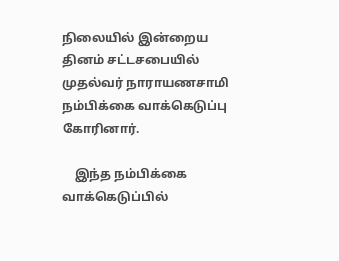நிலையில் இன்றைய தினம் சட்டசபையில் முதல்வர் நாராயணசாமி நம்பிக்கை வாக்கெடுப்பு கோரினார்.

    இந்த நம்பிக்கை வாக்கெடுப்பில்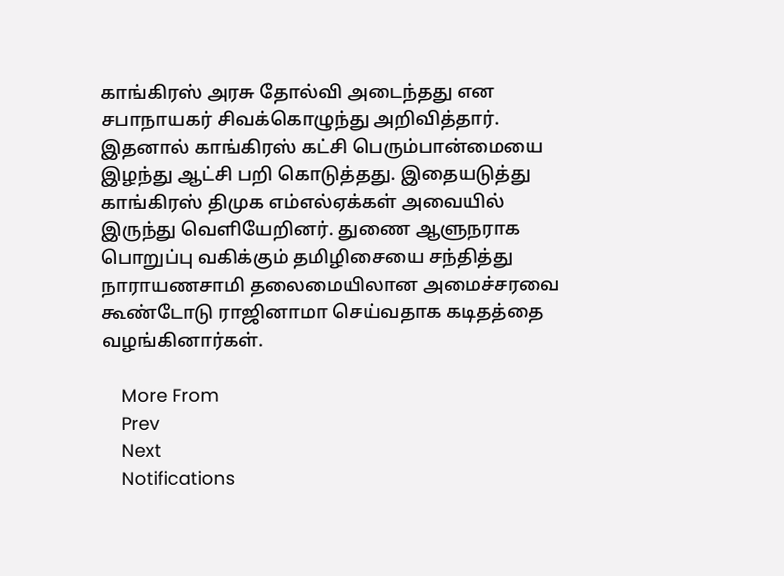காங்கிரஸ் அரசு தோல்வி அடைந்தது என சபாநாயகர் சிவக்கொழுந்து அறிவித்தார். இதனால் காங்கிரஸ் கட்சி பெரும்பான்மையை இழந்து ஆட்சி பறி கொடுத்தது. இதையடுத்து காங்கிரஸ் திமுக எம்எல்ஏக்கள் அவையில் இருந்து வெளியேறினர். துணை ஆளுநராக பொறுப்பு வகிக்கும் தமிழிசையை சந்தித்து நாராயணசாமி தலைமையிலான அமைச்சரவை கூண்டோடு ராஜினாமா செய்வதாக கடிதத்தை வழங்கினார்கள்.

    More From
    Prev
    Next
    Notifications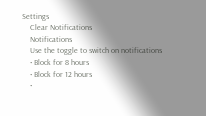Settings
    Clear Notifications
    Notifications
    Use the toggle to switch on notifications
    • Block for 8 hours
    • Block for 12 hours
    •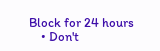Block for 24 hours
    • Don't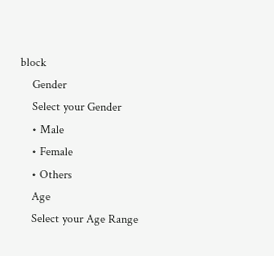block
    Gender
    Select your Gender
    • Male
    • Female
    • Others
    Age
    Select your Age Range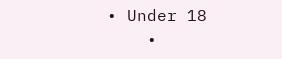• Under 18
    •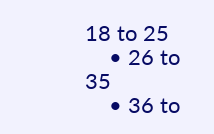18 to 25
    • 26 to 35
    • 36 to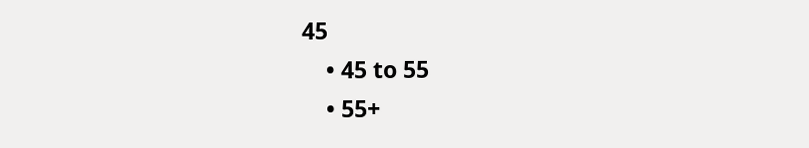45
    • 45 to 55
    • 55+